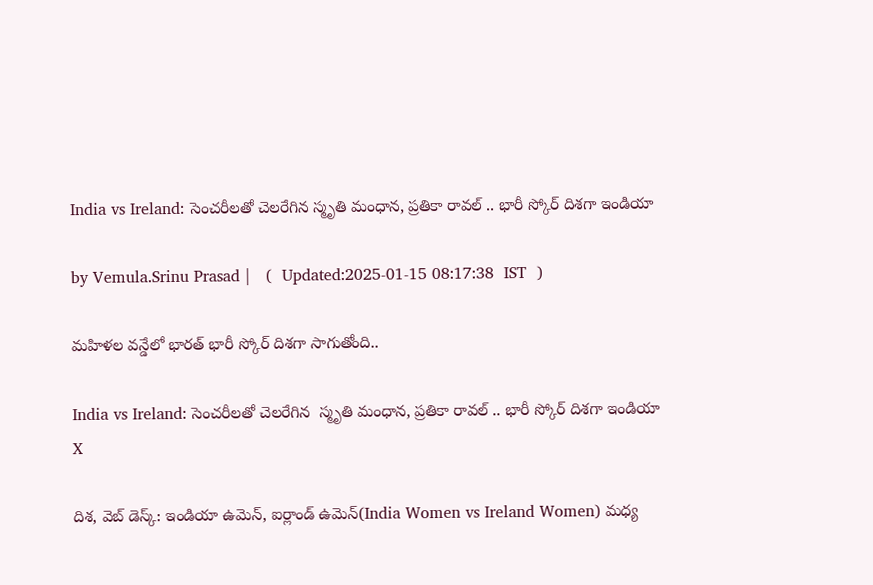India vs Ireland: సెంచరీలతో చెలరేగిన స్మృతి మంధాన, ప్రతికా రావల్ .. భారీ స్కోర్ దిశగా ఇండియా

by Vemula.Srinu Prasad |   (  Updated:2025-01-15 08:17:38  IST  )

మహిళల వన్డేలో భారత్ భారీ స్కోర్ దిశగా సాగుతోంది..

India vs Ireland: సెంచరీలతో చెలరేగిన  స్మృతి మంధాన, ప్రతికా రావల్ .. భారీ స్కోర్ దిశగా ఇండియా
X

దిశ, వెబ్ డెస్క్: ఇండియా ఉమెన్, ఐర్లాండ్ ఉమెన్(India Women vs Ireland Women) మధ్య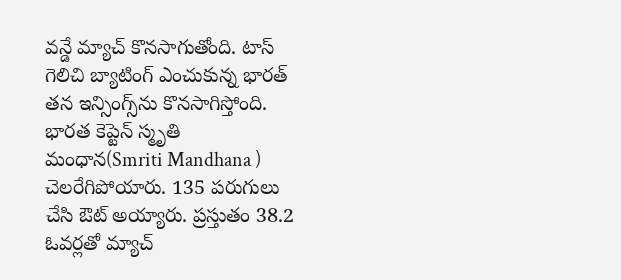వన్డే మ్యాచ్ కొనసాగుతోంది. టాస్ గెలిచి బ్యాటింగ్ ఎంచుకున్న భారత్ తన ఇన్సింగ్స్‌ను కొనసాగిస్తోంది. భారత కెప్టెన్ స్మృతి మంధాన(Smriti Mandhana ) చెలరేగిపోయారు. 135 పరుగులు చేసి ఔట్ అయ్యారు. ప్రస్తుతం 38.2 ఓవర్లతో మ్యాచ్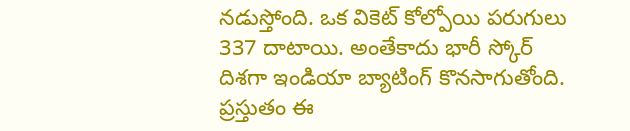నడుస్తోంది. ఒక వికెట్ కోల్పోయి పరుగులు 337 దాటాయి. అంతేకాదు భారీ స్కోర్ దిశగా ఇండియా బ్యాటింగ్ కొనసాగుతోంది. ప్రస్తుతం ఈ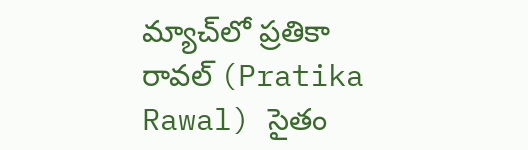మ్యాచ్‌లో ప్రతికా రావల్ (Pratika Rawal) సైతం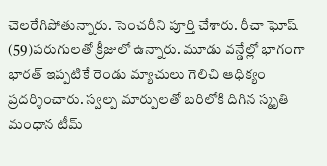చెలరేగిపోతున్నారు. సెంచరీని పూర్తి చేశారు. రీచా ఘోష్ (59)పరుగులతో క్రీజులో ఉన్నారు. మూడు వన్డేల్లో భాగంగా భారత్ ఇప్పటికే రెండు మ్యాచులు గెలిచి ఆధిక్యం ప్రదర్శించారు. స్వల్ప మార్పులతో బరిలోకి దిగిన స్మృతి మంధాన టీమ్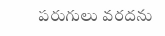పరుగులు వరదను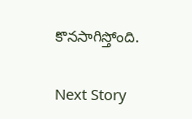కొనసాగిస్తోంది.

Next Story